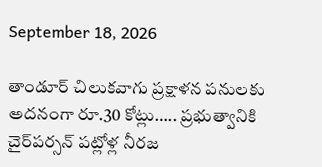September 18, 2026

తాండూర్ చిలుకవాగు ప్రక్షాళన పనులకు అదనంగా రూ.30 కోట్లు….. ప్రభుత్వానికి చైర్‌పర్సన్ పట్లోళ్ల నీరజ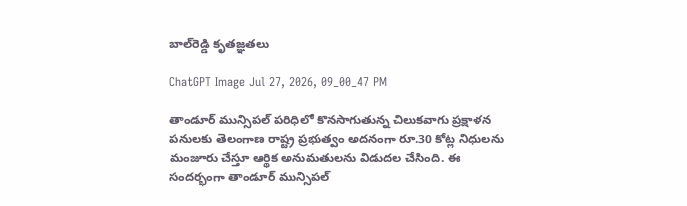బాల్‌రెడ్డి కృతజ్ఞతలు

ChatGPT Image Jul 27, 2026, 09_00_47 PM

తాండూర్ మున్సిపల్ పరిధిలో కొనసాగుతున్న చిలుకవాగు ప్రక్షాళన పనులకు తెలంగాణ రాష్ట్ర ప్రభుత్వం అదనంగా రూ.30 కోట్ల నిధులను మంజూరు చేస్తూ ఆర్థిక అనుమతులను విడుదల చేసింది. ఈ సందర్భంగా తాండూర్ మున్సిపల్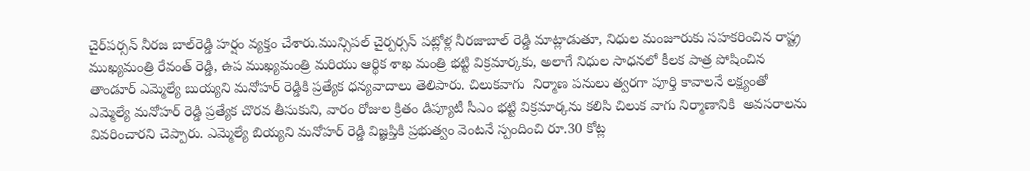చైర్‌పర్సన్ నీరజ బాల్‌రెడ్డి హర్షం వ్యక్తం చేశారు.మున్సిపల్ చైర్పర్సన్ పట్లోళ్ల నీరజాబాల్ రెడ్డి మాట్లాడుతూ, నిధుల మంజూరుకు సహకరించిన రాష్ట్ర ముఖ్యమంత్రి రేవంత్ రెడ్డి, ఉప ముఖ్యమంత్రి మరియు ఆర్థిక శాఖ మంత్రి భట్టి విక్రమార్కకు, అలాగే నిధుల సాధనలో కీలక పాత్ర పోషించిన తాండూర్ ఎమ్మెల్యే బుయ్యని మనోహర్ రెడ్డికి ప్రత్యేక ధన్యవాదాలు తెలిపారు. చిలుకవాగు  నిర్మాణ పనులు త్వరగా పూర్తి కావాలనే లక్ష్యంతో ఎమ్మెల్యే మనోహర్ రెడ్డి ప్రత్యేక చొరవ తీసుకుని, వారం రోజుల క్రితం డిప్యూటీ సీఎం భట్టి విక్రమార్కను కలిసి చిలుక వాగు నిర్మాణానికి  అవసరాలను వివరించారని చెప్పారు. ఎమ్మెల్యే బియ్యని మనోహర్ రెడ్డి విజ్ఞప్తికి ప్రభుత్వం వెంటనే స్పందించి రూ.30 కోట్ల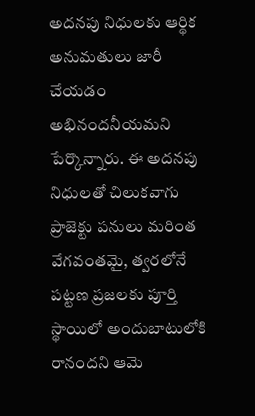అదనపు నిధులకు ఆర్థిక అనుమతులు జారీ చేయడం అభినందనీయమని పేర్కొన్నారు. ఈ అదనపు నిధులతో చిలుకవాగు ప్రాజెక్టు పనులు మరింత వేగవంతమై, త్వరలోనే పట్టణ ప్రజలకు పూర్తి స్థాయిలో అందుబాటులోకి  రానందని ఆమె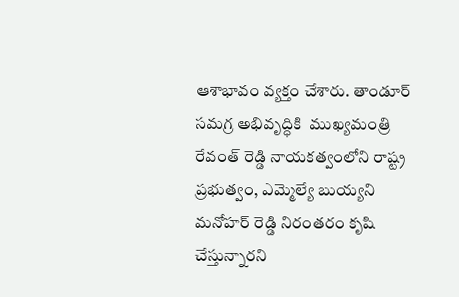ఆశాభావం వ్యక్తం చేశారు. తాండూర్ సమగ్ర అభివృద్ధికి  ముఖ్యమంత్రి రేవంత్ రెడ్డి నాయకత్వంలోని రాష్ట్ర ప్రభుత్వం, ఎమ్మెల్యే బుయ్యని మనోహర్ రెడ్డి నిరంతరం కృషి చేస్తున్నారని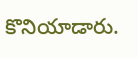కొనియాడారు.